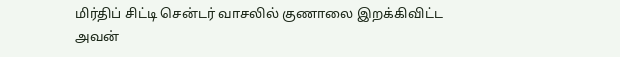மிர்திப் சிட்டி சென்டர் வாசலில் குணாலை இறக்கிவிட்ட அவன்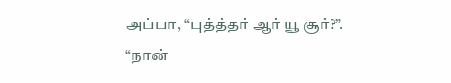அப்பா, “புத்த்தர் ஆர் யூ சூர்?”.
“நான்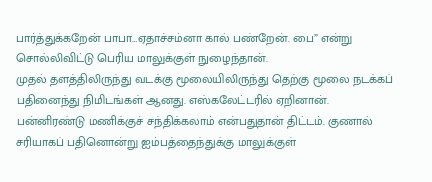பார்த்துக்கறேன் பாபா…ஏதாச்சம்னா கால் பண்றேன். பை” என்று சொல்லிவிட்டு பெரிய மாலுக்குள் நுழைந்தான்.
முதல் தளத்திலிருந்து வடக்கு மூலையிலிருந்து தெற்கு மூலை நடக்கப் பதினைந்து நிமிடங்கள் ஆனது. எஸ்கலேட்டரில் ஏறினான். பன்னிரண்டு மணிக்குச் சந்திக்கலாம் என்பதுதான் திட்டம். குணால் சரியாகப் பதினொன்று ஐம்பத்தைந்துக்கு மாலுக்குள்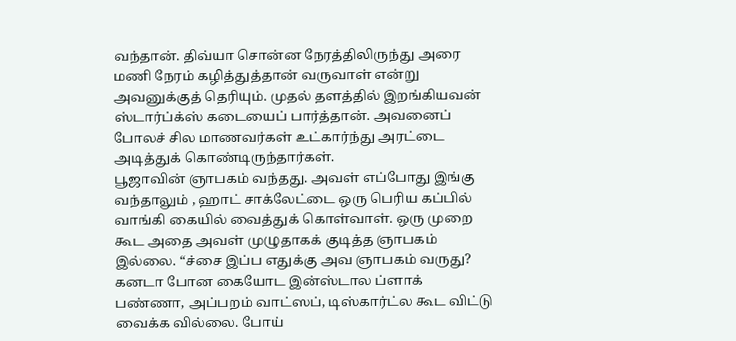வந்தான். திவ்யா சொன்ன நேரத்திலிருந்து அரை மணி நேரம் கழித்துத்தான் வருவாள் என்று அவனுக்குத் தெரியும். முதல் தளத்தில் இறங்கியவன் ஸ்டார்ப்க்ஸ் கடையைப் பார்த்தான். அவனைப் போலச் சில மாணவர்கள் உட்கார்ந்து அரட்டை அடித்துக் கொண்டிருந்தார்கள்.
பூஜாவின் ஞாபகம் வந்தது. அவள் எப்போது இங்கு வந்தாலும் , ஹாட் சாக்லேட்டை ஒரு பெரிய கப்பில் வாங்கி கையில் வைத்துக் கொள்வாள். ஒரு முறை கூட அதை அவள் முழுதாகக் குடித்த ஞாபகம் இல்லை. “ச்சை இப்ப எதுக்கு அவ ஞாபகம் வருது? கனடா போன கையோட இன்ஸ்டால ப்ளாக் பண்ணா, அப்பறம் வாட்ஸப், டிஸ்கார்ட்ல கூட விட்டு வைக்க வில்லை. போய்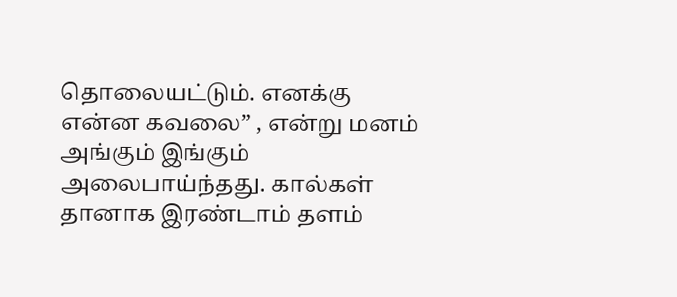தொலையட்டும். எனக்கு என்ன கவலை” , என்று மனம் அங்கும் இங்கும் அலைபாய்ந்தது. கால்கள் தானாக இரண்டாம் தளம்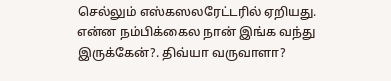செல்லும் எஸ்கஸலரேட்டரில் ஏறியது.
என்ன நம்பிக்கைல நான் இங்க வந்து இருக்கேன்?. திவ்யா வருவாளா?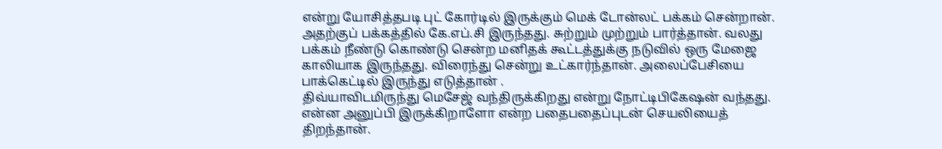என்று யோசித்தபடி புட் கோர்டில் இருக்கும் மெக் டோன்லட் பக்கம் சென்றான். அதற்குப் பக்கத்தில் கே.எப்.சி இருந்தது. சுற்றும் முற்றும் பார்த்தான். வலது பக்கம் நீண்டு கொண்டு சென்ற மனிதக் கூட்டத்துக்கு நடுவில் ஒரு மேஜை காலியாக இருந்தது. விரைந்து சென்று உட்கார்ந்தான். அலைப்பேசியை பாக்கெட்டில் இருந்து எடுத்தான் .
திவ்யாவிடமிருந்து மெசேஜ் வந்திருக்கிறது என்று நோட்டிபிகேஷன் வந்தது. என்ன அனுப்பி இருக்கிறாளோ என்ற பதைபதைப்புடன் செயலியைத் திறந்தான்.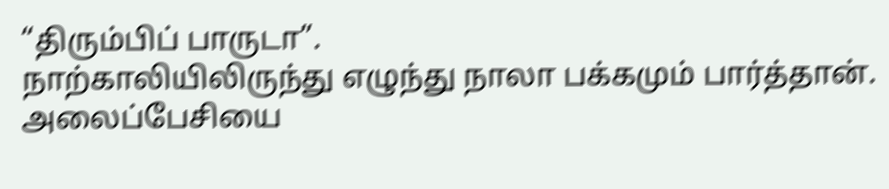“திரும்பிப் பாருடா”.
நாற்காலியிலிருந்து எழுந்து நாலா பக்கமும் பார்த்தான். அலைப்பேசியை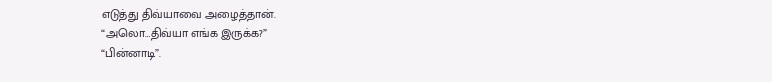எடுத்து திவ்யாவை அழைத்தான்.
“அலொ…திவ்யா எங்க இருக்க?”
“பின்னாடி”.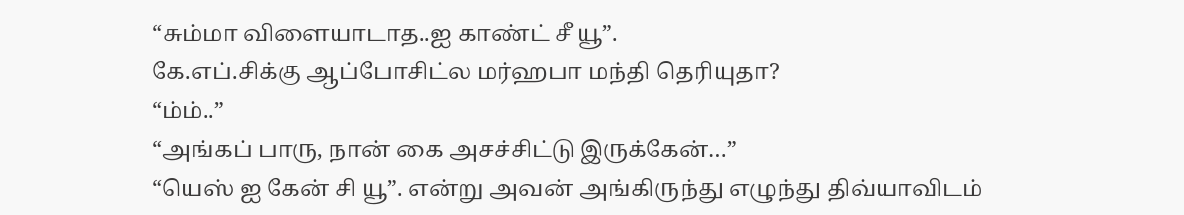“சும்மா விளையாடாத..ஐ காண்ட் சீ யூ”.
கே.எப்.சிக்கு ஆப்போசிட்ல மர்ஹபா மந்தி தெரியுதா?
“ம்ம்..”
“அங்கப் பாரு, நான் கை அசச்சிட்டு இருக்கேன்…”
“யெஸ் ஐ கேன் சி யூ”. என்று அவன் அங்கிருந்து எழுந்து திவ்யாவிடம்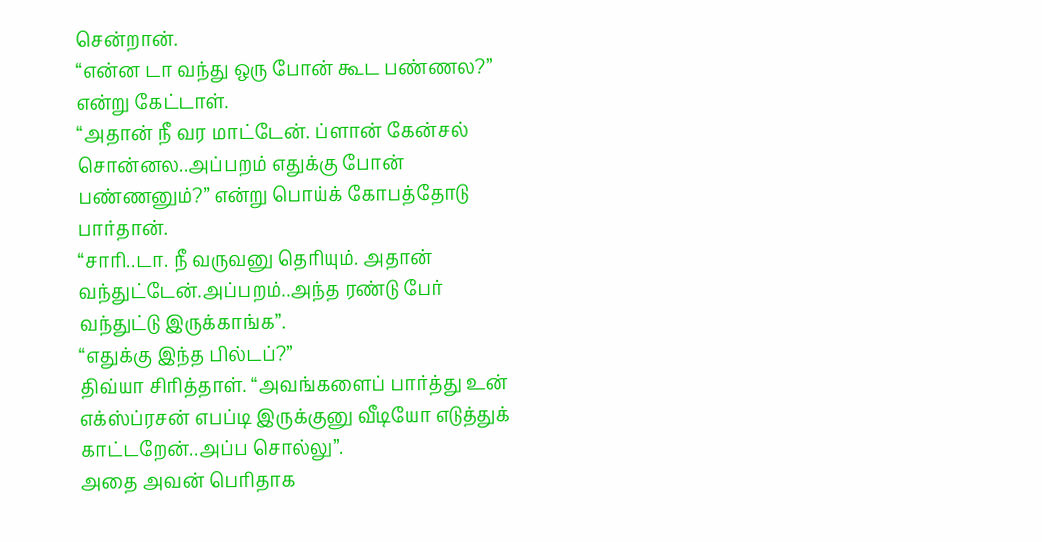சென்றான்.
“என்ன டா வந்து ஒரு போன் கூட பண்ணல?” என்று கேட்டாள்.
“அதான் நீ வர மாட்டேன். ப்ளான் கேன்சல் சொன்னல..அப்பறம் எதுக்கு போன் பண்ணனும்?” என்று பொய்க் கோபத்தோடு பார்தான்.
“சாரி..டா. நீ வருவனு தெரியும். அதான் வந்துட்டேன்.அப்பறம்..அந்த ரண்டு பேர் வந்துட்டு இருக்காங்க”.
“எதுக்கு இந்த பில்டப்?”
திவ்யா சிரித்தாள். “அவங்களைப் பார்த்து உன் எக்ஸ்ப்ரசன் எபப்டி இருக்குனு வீடியோ எடுத்துக் காட்டறேன்..அப்ப சொல்லு”.
அதை அவன் பெரிதாக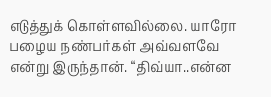எடுத்துக் கொள்ளவில்லை. யாரோ பழைய நண்பர்கள் அவ்வளவே என்று இருந்தான். “திவ்யா..என்ன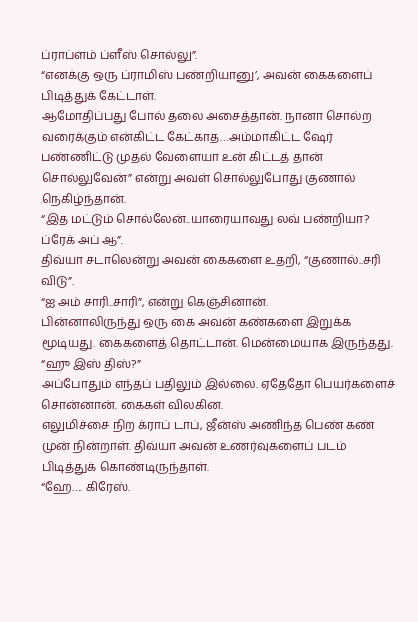ப்ராப்ளம் ப்ளீஸ் சொல்லு”.
“எனக்கு ஒரு ப்ராமிஸ் பண்றியானு’, அவன் கைகளைப் பிடித்துக் கேட்டாள்.
ஆமோதிப்பது போல் தலை அசைத்தான். நானா சொல்ற வரைக்கும் என்கிட்ட கேட்காத…அம்மாகிட்ட ஷேர் பண்ணிட்டு முதல் வேளையா உன் கிட்டத் தான் சொல்லுவேன்” என்று அவள் சொல்லுபோது குணால் நெகிழ்ந்தான்.
“இத மட்டும் சொல்லேன்..யாரையாவது லவ் பண்றியா? ப்ரேக் அப் ஆ”.
திவ்யா சடாலென்று அவன் கைகளை உதறி, “குணால்..சரி விடு”.
“ஐ அம் சாரி..சாரி”, என்று கெஞ்சினான்.
பின்னாலிருந்து ஒரு கை அவன் கண்களை இறுக்க மூடியது. கைகளைத் தொட்டான். மென்மையாக இருந்தது. “ஹு இஸ் திஸ்?”
அப்போதும் எந்தப் பதிலும் இல்லை. ஏதேதோ பெயர்களைச் சொன்னான். கைகள் விலகின.
எலுமிச்சை நிற க்ராப் டாப், ஜீன்ஸ் அணிந்த பெண் கண் முன் நின்றாள். திவ்யா அவன் உணர்வுகளைப் படம் பிடித்துக் கொண்டிருந்தாள்.
“ஹே…. கிரேஸ்.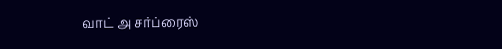வாட் அ சர்ப்ரைஸ்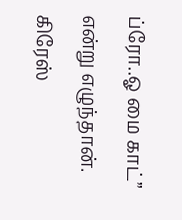ப்ரோ..ஓ மை காட்” என்று எழுந்தான். கிரேஸ்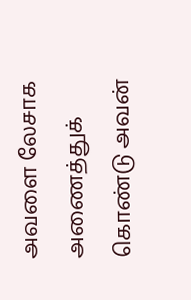அவளை லேசாக அணைத்துக் கொண்டு அவன்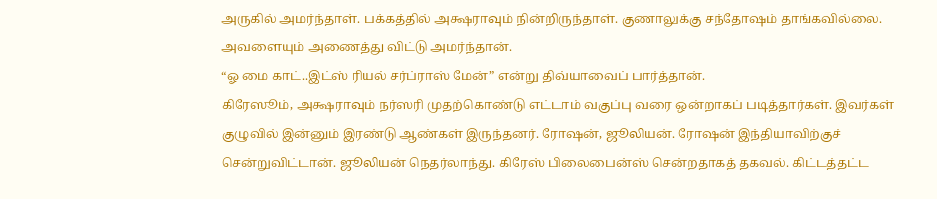அருகில் அமர்ந்தாள். பக்கத்தில் அக்ஷராவும் நின்றிருந்தாள். குணாலுக்கு சந்தோஷம் தாங்கவில்லை. அவளையும் அணைத்து விட்டு அமர்ந்தான்.
“ஓ மை காட்..இட்ஸ் ரியல் சர்ப்ராஸ் மேன்” என்று திவ்யாவைப் பார்த்தான்.
கிரேஸூம், அக்ஷராவும் நர்ஸரி முதற்கொண்டு எட்டாம் வகுப்பு வரை ஒன்றாகப் படித்தார்கள். இவர்கள் குழுவில் இன்னும் இரண்டு ஆண்கள் இருந்தனர். ரோஷன், ஜூலியன். ரோஷன் இந்தியாவிற்குச் சென்றுவிட்டான். ஜூலியன் நெதர்லாந்து. கிரேஸ் பிலைபைன்ஸ் சென்றதாகத் தகவல். கிட்டத்தட்ட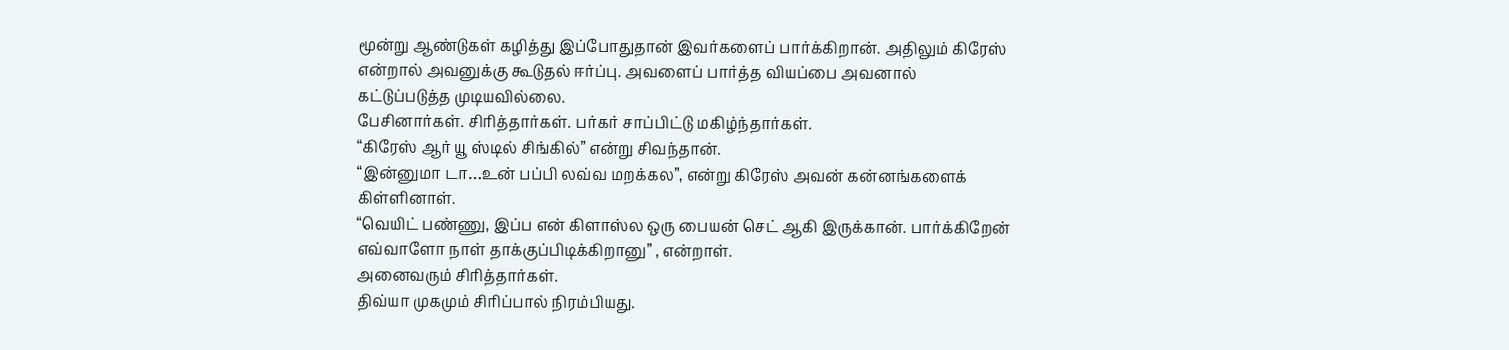மூன்று ஆண்டுகள் கழித்து இப்போதுதான் இவர்களைப் பார்க்கிறான். அதிலும் கிரேஸ் என்றால் அவனுக்கு கூடுதல் ஈர்ப்பு. அவளைப் பார்த்த வியப்பை அவனால் கட்டுப்படுத்த முடியவில்லை.
பேசினார்கள். சிரித்தார்கள். பர்கர் சாப்பிட்டு மகிழ்ந்தார்கள்.
“கிரேஸ் ஆர் யூ ஸ்டில் சிங்கில்” என்று சிவந்தான்.
“இன்னுமா டா…உன் பப்பி லவ்வ மறக்கல”, என்று கிரேஸ் அவன் கன்னங்களைக் கிள்ளினாள்.
“வெயிட் பண்ணு, இப்ப என் கிளாஸ்ல ஒரு பையன் செட் ஆகி இருக்கான். பார்க்கிறேன் எவ்வாளோ நாள் தாக்குப்பிடிக்கிறானு” , என்றாள்.
அனைவரும் சிரித்தார்கள்.
திவ்யா முகமும் சிரிப்பால் நிரம்பியது.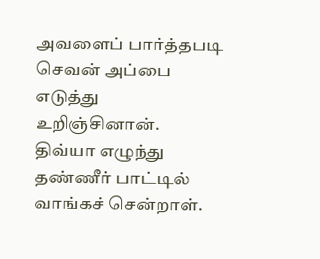அவளைப் பார்த்தபடி செவன் அப்பை எடுத்து உறிஞ்சினான்.
திவ்யா எழுந்து தண்ணீர் பாட்டில் வாங்கச் சென்றாள்.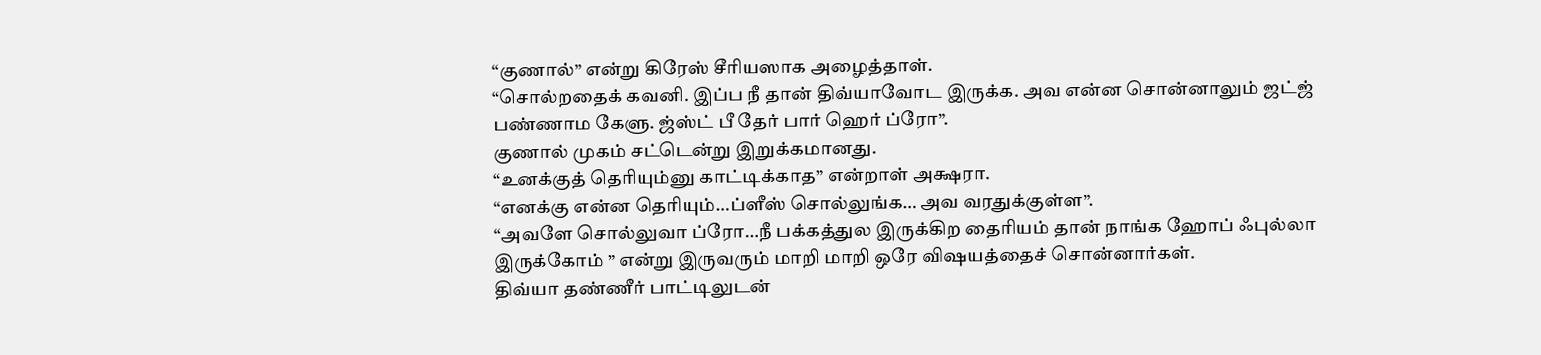“குணால்” என்று கிரேஸ் சீரியஸாக அழைத்தாள்.
“சொல்றதைக் கவனி. இப்ப நீ தான் திவ்யாவோட இருக்க. அவ என்ன சொன்னாலும் ஜட்ஜ் பண்ணாம கேளு. ஜ்ஸ்ட் பீ தேர் பார் ஹெர் ப்ரோ”.
குணால் முகம் சட்டென்று இறுக்கமானது.
“உனக்குத் தெரியும்னு காட்டிக்காத” என்றாள் அக்ஷரா.
“எனக்கு என்ன தெரியும்…ப்ளீஸ் சொல்லுங்க… அவ வரதுக்குள்ள”.
“அவளே சொல்லுவா ப்ரோ…நீ பக்கத்துல இருக்கிற தைரியம் தான் நாங்க ஹோப் ஃபுல்லா இருக்கோம் ” என்று இருவரும் மாறி மாறி ஒரே விஷயத்தைச் சொன்னார்கள்.
திவ்யா தண்ணீர் பாட்டிலுடன்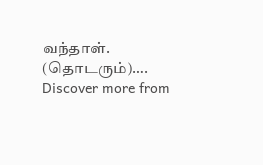வந்தாள்.
(தொடரும்)….
Discover more from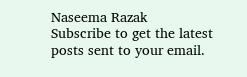Naseema Razak
Subscribe to get the latest posts sent to your email.